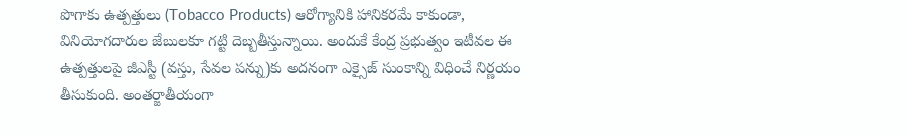పొగాకు ఉత్పత్తులు (Tobacco Products) ఆరోగ్యానికి హానికరమే కాకుండా, వినియోగదారుల జేబులకూ గట్టి దెబ్బతీస్తున్నాయి. అందుకే కేంద్ర ప్రభుత్వం ఇటీవల ఈ ఉత్పత్తులపై జీఎస్టీ (వస్తు, సేవల పన్ను)కు అదనంగా ఎక్సైజ్ సుంకాన్ని విధించే నిర్ణయం తీసుకుంది. అంతర్జాతీయంగా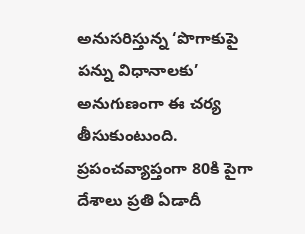అనుసరిస్తున్న ‘పొగాకుపై పన్ను విధానాలకు’ అనుగుణంగా ఈ చర్య తీసుకుంటుంది. ప్రపంచవ్యాప్తంగా 80కి పైగా దేశాలు ప్రతి ఏడాదీ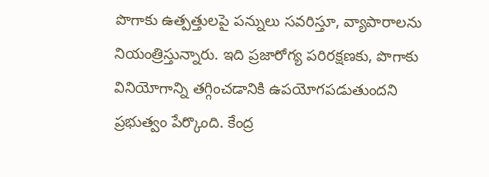పొగాకు ఉత్పత్తులపై పన్నులు సవరిస్తూ, వ్యాపారాలను నియంత్రిస్తున్నారు. ఇది ప్రజారోగ్య పరిరక్షణకు, పొగాకు వినియోగాన్ని తగ్గించడానికి ఉపయోగపడుతుందని ప్రభుత్వం పేర్కొంది. కేంద్ర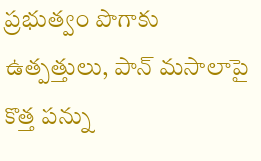ప్రభుత్వం పొగాకు ఉత్పత్తులు, పాన్ మసాలాపై కొత్త పన్ను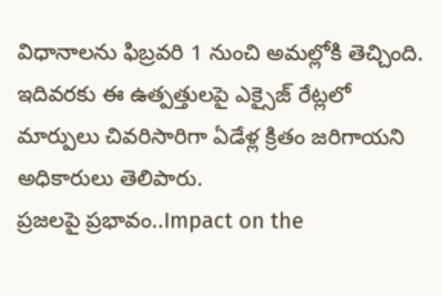విధానాలను ఫిబ్రవరి 1 నుంచి అమల్లోకి తెచ్చింది. ఇదివరకు ఈ ఉత్పత్తులపై ఎక్సైజ్ రేట్లలో మార్పులు చివరిసారిగా ఏడేళ్ల క్రితం జరిగాయని అధికారులు తెలిపారు.
ప్రజలపై ప్రభావం..Impact on the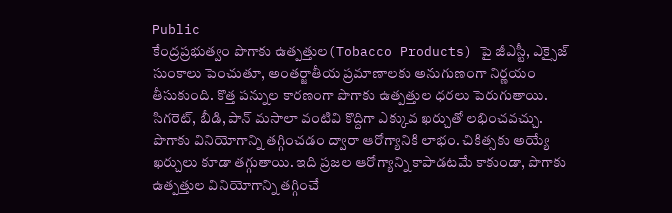Public
కేంద్రప్రభుత్వం పొగాకు ఉత్పత్తుల(Tobacco Products) పై జీఎస్టీ, ఎక్సైజ్ సుంకాలు పెంచుతూ, అంతర్జాతీయ ప్రమాణాలకు అనుగుణంగా నిర్ణయం తీసుకుంది. కొత్త పన్నుల కారణంగా పొగాకు ఉత్పత్తుల ధరలు పెరుగుతాయి. సిగరెట్, బీడి, పాన్ మసాలా వంటివి కొద్దిగా ఎక్కువ ఖర్చుతో లభించవచ్చు. పొగాకు వినియోగాన్ని తగ్గించడం ద్వారా ఆరోగ్యానికి లాభం. చికిత్సకు అయ్యే ఖర్చులు కూడా తగ్గుతాయి. ఇది ప్రజల ఆరోగ్యాన్ని కాపాడటమే కాకుండా, పొగాకు ఉత్పత్తుల వినియోగాన్ని తగ్గించే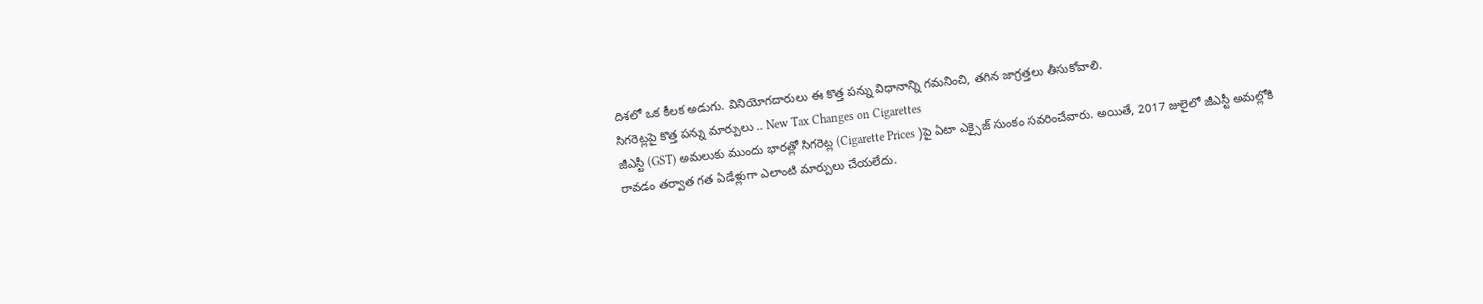దిశలో ఒక కీలక అడుగు. వినియోగదారులు ఈ కొత్త పన్ను విధానాన్ని గమనించి, తగిన జాగ్రత్తలు తీసుకోవాలి.
సిగరెట్లపై కొత్త పన్ను మార్పులు .. New Tax Changes on Cigarettes
జీఎస్టీ (GST) అమలుకు ముందు భారత్లో సిగరెట్ల (Cigarette Prices )పై ఏటా ఎక్సైజ్ సుంకం సవరించేవారు. అయితే, 2017 జులైలో జీఎస్టీ అమల్లోకి రావడం తర్వాత గత ఏడేళ్లుగా ఎలాంటి మార్పులు చేయలేదు.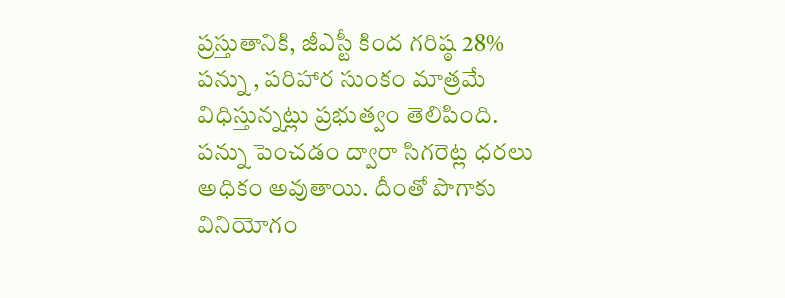ప్రస్తుతానికి, జీఎస్టీ కింద గరిష్ఠ 28% పన్ను , పరిహార సుంకం మాత్రమే విధిస్తున్నట్లు ప్రభుత్వం తెలిపింది. పన్ను పెంచడం ద్వారా సిగరెట్ల ధరలు అధికం అవుతాయి. దీంతో పొగాకు వినియోగం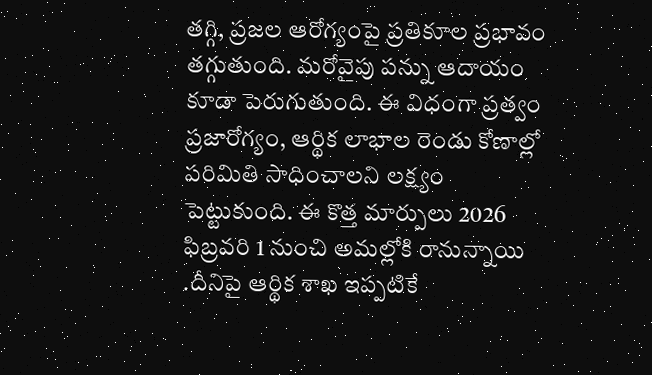తగ్గి, ప్రజల ఆరోగ్యంపై ప్రతికూల ప్రభావం తగ్గుతుంది. మరోవైపు పన్ను ఆదాయం కూడా పెరుగుతుంది. ఈ విధంగా ప్రత్వం ప్రజారోగ్యం, ఆర్థిక లాభాల రెండు కోణాల్లో పరిమితి సాధించాలని లక్ష్యం పెట్టుకుంది. ఈ కొత్త మార్పులు 2026 ఫిబ్రవరి 1 నుంచి అమల్లోకి రానున్నాయి .దీనిపై ఆర్థిక శాఖ ఇప్పటికే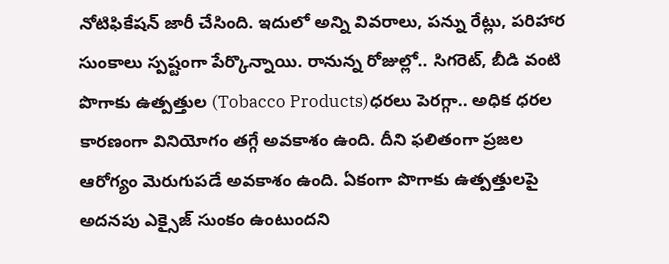నోటిఫికేషన్ జారీ చేసింది. ఇదులో అన్ని వివరాలు, పన్ను రేట్లు, పరిహార సుంకాలు స్పష్టంగా పేర్కొన్నాయి. రానున్న రోజుల్లో.. సిగరెట్, బీడి వంటి పొగాకు ఉత్పత్తుల (Tobacco Products)ధరలు పెరగ్గా.. అధిక ధరల కారణంగా వినియోగం తగ్గే అవకాశం ఉంది. దీని ఫలితంగా ప్రజల ఆరోగ్యం మెరుగుపడే అవకాశం ఉంది. ఏకంగా పొగాకు ఉత్పత్తులపై అదనపు ఎక్సైజ్ సుంకం ఉంటుందని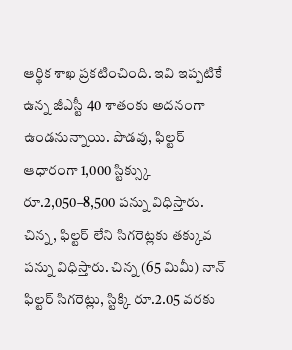ఆర్థిక శాఖ ప్రకటించింది. ఇవి ఇప్పటికే ఉన్న జీఎస్టీ 40 శాతంకు అదనంగా ఉండనున్నాయి. పొడవు, ఫిల్టర్ ఆధారంగా 1,000 స్టిక్స్కు రూ.2,050–8,500 పన్ను విధిస్తారు. చిన్న, ఫిల్టర్ లేని సిగరెట్లకు తక్కువ పన్ను విధిస్తారు. చిన్న (65 మిమీ) నాన్ ఫిల్టర్ సిగరెట్లు, స్టిక్కి రూ.2.05 వరకు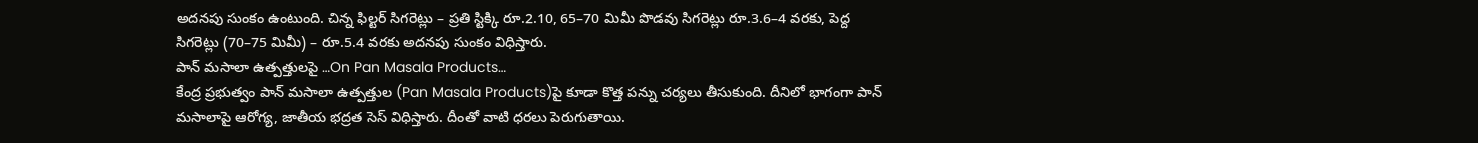అదనపు సుంకం ఉంటుంది. చిన్న ఫిల్టర్ సిగరెట్లు – ప్రతి స్టిక్కి రూ.2.10, 65–70 మిమీ పొడవు సిగరెట్లు రూ.3.6–4 వరకు, పెద్ద సిగరెట్లు (70–75 మిమీ) – రూ.5.4 వరకు అదనపు సుంకం విధిస్తారు.
పాన్ మసాలా ఉత్పత్తులపై …On Pan Masala Products…
కేంద్ర ప్రభుత్వం పాన్ మసాలా ఉత్పత్తుల (Pan Masala Products)పై కూడా కొత్త పన్ను చర్యలు తీసుకుంది. దీనిలో భాగంగా పాన్ మసాలాపై ఆరోగ్య, జాతీయ భద్రత సెస్ విధిస్తారు. దీంతో వాటి ధరలు పెరుగుతాయి.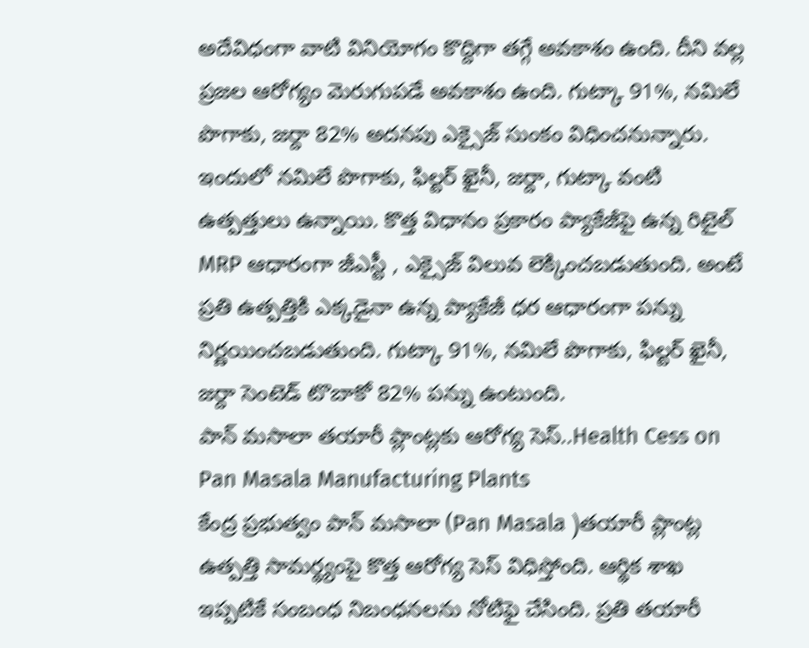అదేవిధంగా వాటి వినియోగం కొద్దిగా తగ్గే అవకాశం ఉంది. దీని వల్ల ప్రజల ఆరోగ్యం మెరుగుపడే అవకాశం ఉంది. గుట్కా 91%, నమిలే పొగాకు, జర్దా 82% అదనపు ఎక్సైజ్ సుంకం విధించనున్నారు. ఇందులో నమిలే పొగాకు, ఫిల్టర్ ఖైనీ, జర్దా, గుట్కా వంటి ఉత్పత్తులు ఉన్నాయి. కొత్త విధానం ప్రకారం ప్యాకేజీపై ఉన్న రిటైల్ MRP ఆధారంగా జీఎస్టీ , ఎక్సైజ్ విలువ లెక్కించబడుతుంది. అంటే ప్రతి ఉత్పత్తికి ఎక్కడైనా ఉన్న ప్యాకేజీ ధర ఆధారంగా పన్ను నిర్ణయించబడుతుంది. గుట్కా 91%, నమిలే పొగాకు, ఫిల్టర్ ఖైనీ, జర్దా సెంటెడ్ టొబాకో 82% పన్ను ఉంటుంది.
పాన్ మసాలా తయారీ ప్లాంట్లకు ఆరోగ్య సెస్..Health Cess on Pan Masala Manufacturing Plants
కేంద్ర ప్రభుత్వం పాన్ మసాలా (Pan Masala )తయారీ ప్లాంట్ల ఉత్పత్తి సామర్థ్యంపై కొత్త ఆరోగ్య సెస్ విధిస్తోంది. ఆర్థిక శాఖ ఇప్పటికే సంబంధ నిబంధనలను నోటిఫై చేసింది. ప్రతి తయారీ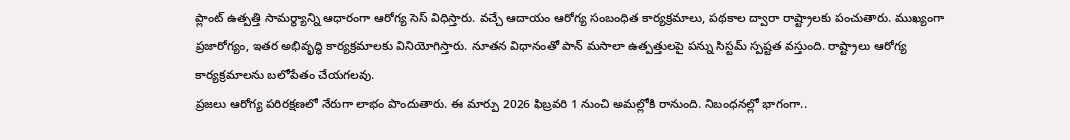ప్లాంట్ ఉత్పత్తి సామర్థ్యాన్ని ఆధారంగా ఆరోగ్య సెస్ విధిస్తారు. వచ్చే ఆదాయం ఆరోగ్య సంబంధిత కార్యక్రమాలు, పథకాల ద్వారా రాష్ట్రాలకు పంచుతారు. ముఖ్యంగా ప్రజారోగ్యం, ఇతర అభివృద్ధి కార్యక్రమాలకు వినియోగిస్తారు. నూతన విధానంతో పాన్ మసాలా ఉత్పత్తులపై పన్ను సిస్టమ్ స్పష్టత వస్తుంది. రాష్ట్రాలు ఆరోగ్య కార్యక్రమాలను బలోపేతం చేయగలవు.
ప్రజలు ఆరోగ్య పరిరక్షణలో నేరుగా లాభం పొందుతారు. ఈ మార్పు 2026 ఫిబ్రవరి 1 నుంచి అమల్లోకి రానుంది. నిబంధనల్లో భాగంగా..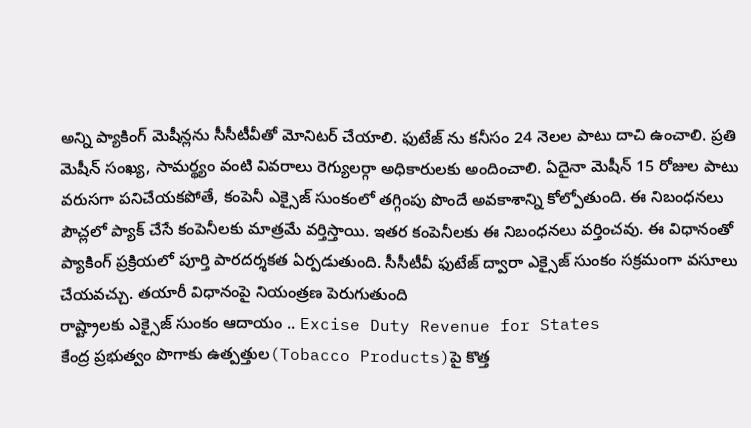అన్ని ప్యాకింగ్ మెషీన్లను సీసీటీవీతో మోనిటర్ చేయాలి. ఫుటేజ్ ను కనీసం 24 నెలల పాటు దాచి ఉంచాలి. ప్రతి మెషీన్ సంఖ్య, సామర్థ్యం వంటి వివరాలు రెగ్యులర్గా అధికారులకు అందించాలి. ఏదైనా మెషీన్ 15 రోజుల పాటు వరుసగా పనిచేయకపోతే, కంపెనీ ఎక్సైజ్ సుంకంలో తగ్గింపు పొందే అవకాశాన్ని కోల్పోతుంది. ఈ నిబంధనలు పౌచ్లలో ప్యాక్ చేసే కంపెనీలకు మాత్రమే వర్తిస్తాయి. ఇతర కంపెనీలకు ఈ నిబంధనలు వర్తించవు. ఈ విధానంతో ప్యాకింగ్ ప్రక్రియలో పూర్తి పారదర్శకత ఏర్పడుతుంది. సీసీటీవీ ఫుటేజ్ ద్వారా ఎక్సైజ్ సుంకం సక్రమంగా వసూలు చేయవచ్చు. తయారీ విధానంపై నియంత్రణ పెరుగుతుంది
రాష్ట్రాలకు ఎక్సైజ్ సుంకం ఆదాయం .. Excise Duty Revenue for States
కేంద్ర ప్రభుత్వం పొగాకు ఉత్పత్తుల(Tobacco Products)పై కొత్త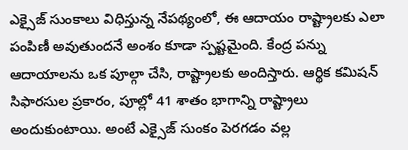ఎక్సైజ్ సుంకాలు విధిస్తున్న నేపథ్యంలో, ఈ ఆదాయం రాష్ట్రాలకు ఎలా పంపిణీ అవుతుందనే అంశం కూడా స్పష్టమైంది. కేంద్ర పన్ను ఆదాయాలను ఒక పూల్గా చేసి, రాష్ట్రాలకు అందిస్తారు. ఆర్థిక కమిషన్ సిఫారసుల ప్రకారం, పూల్లో 41 శాతం భాగాన్ని రాష్ట్రాలు అందుకుంటాయి. అంటే ఎక్సైజ్ సుంకం పెరగడం వల్ల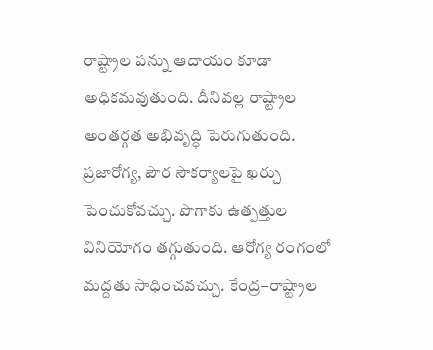రాష్ట్రాల పన్ను ఆదాయం కూడా అధికమవుతుంది. దీనివల్ల రాష్ట్రాల అంతర్గత అభివృద్ధి పెరుగుతుంది. ప్రజారోగ్య, పౌర సౌకర్యాలపై ఖర్చు పెంచుకోవచ్చు. పొగాకు ఉత్పత్తుల వినియోగం తగ్గుతుంది. ఆరోగ్య రంగంలో మద్దతు సాధించవచ్చు. కేంద్ర–రాష్ట్రాల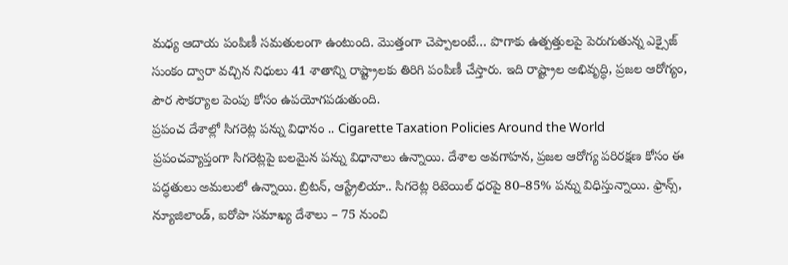మధ్య ఆదాయ పంపిణీ సమతులంగా ఉంటుంది. మొత్తంగా చెప్పాలంటే… పొగాకు ఉత్పత్తులపై పెరుగుతున్న ఎక్సైజ్ సుంకం ద్వారా వచ్చిన నిధులు 41 శాతాన్ని రాష్ట్రాలకు తిరిగి పంపిణీ చేస్తారు. ఇది రాష్ట్రాల అభివృద్ధి, ప్రజల ఆరోగ్యం, పౌర సౌకర్యాల పెంపు కోసం ఉపయోగపడుతుంది.
ప్రపంచ దేశాల్లో సిగరెట్ల పన్ను విధానం .. Cigarette Taxation Policies Around the World
ప్రపంచవ్యాప్తంగా సిగరెట్లపై బలమైన పన్ను విధానాలు ఉన్నాయి. దేశాల అవగాహన, ప్రజల ఆరోగ్య పరిరక్షణ కోసం ఈ పద్ధతులు అమలులో ఉన్నాయి. బ్రిటన్, ఆస్ట్రేలియా.. సిగరెట్ల రిటెయిల్ ధరపై 80–85% పన్ను విధిస్తున్నాయి. ఫ్రాన్స్, న్యూజిలాండ్, ఐరోపా సమాఖ్య దేశాలు – 75 నుంచి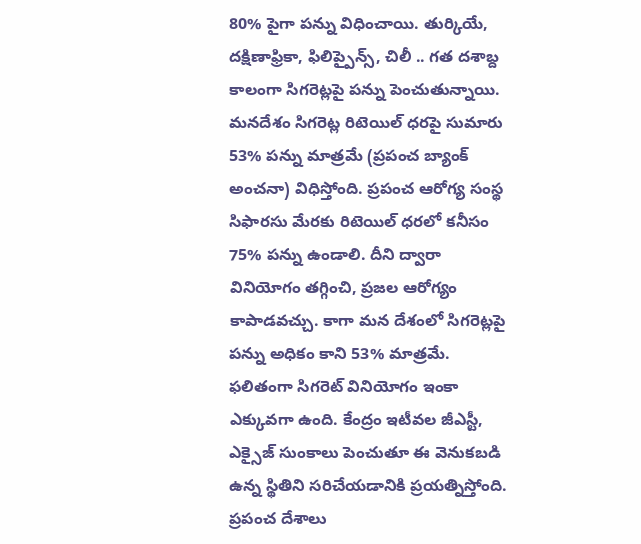80% పైగా పన్ను విధించాయి. తుర్కియే, దక్షిణాఫ్రికా, ఫిలిప్పైన్స్, చిలీ .. గత దశాబ్ద కాలంగా సిగరెట్లపై పన్ను పెంచుతున్నాయి. మనదేశం సిగరెట్ల రిటెయిల్ ధరపై సుమారు 53% పన్ను మాత్రమే (ప్రపంచ బ్యాంక్ అంచనా) విధిస్తోంది. ప్రపంచ ఆరోగ్య సంస్థ సిఫారసు మేరకు రిటెయిల్ ధరలో కనీసం 75% పన్ను ఉండాలి. దీని ద్వారా వినియోగం తగ్గించి, ప్రజల ఆరోగ్యం కాపాడవచ్చు. కాగా మన దేశంలో సిగరెట్లపై పన్ను అధికం కాని 53% మాత్రమే. ఫలితంగా సిగరెట్ వినియోగం ఇంకా ఎక్కువగా ఉంది. కేంద్రం ఇటీవల జీఎస్టీ, ఎక్సైజ్ సుంకాలు పెంచుతూ ఈ వెనుకబడి ఉన్న స్థితిని సరిచేయడానికి ప్రయత్నిస్తోంది. ప్రపంచ దేశాలు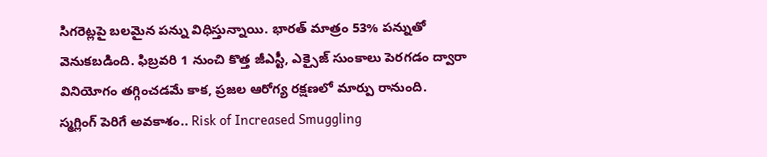సిగరెట్లపై బలమైన పన్ను విధిస్తున్నాయి. భారత్ మాత్రం 53% పన్నుతో వెనుకబడింది. ఫిబ్రవరి 1 నుంచి కొత్త జీఎస్టీ, ఎక్సైజ్ సుంకాలు పెరగడం ద్వారా వినియోగం తగ్గించడమే కాక, ప్రజల ఆరోగ్య రక్షణలో మార్పు రానుంది.
స్మగ్లింగ్ పెరిగే అవకాశం.. Risk of Increased Smuggling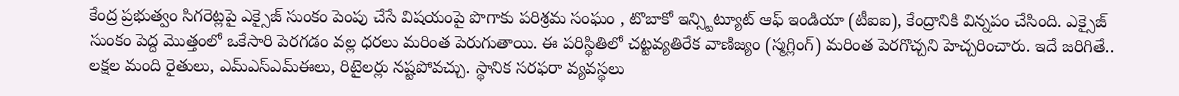కేంద్ర ప్రభుత్వం సిగరెట్లపై ఎక్సైజ్ సుంకం పెంపు చేసే విషయంపై పొగాకు పరిశ్రమ సంఘం , టొబాకో ఇన్స్టిట్యూట్ ఆఫ్ ఇండియా (టీఐఐ), కేంద్రానికి విన్నపం చేసింది. ఎక్సైజ్ సుంకం పెద్ద మొత్తంలో ఒకేసారి పెరగడం వల్ల ధరలు మరింత పెరుగుతాయి. ఈ పరిస్థితిలో చట్టవ్యతిరేక వాణిజ్యం (స్మగ్లింగ్) మరింత పెరగొచ్చని హెచ్చరించారు. ఇదే జరిగితే.. లక్షల మంది రైతులు, ఎమ్ఎస్ఎమ్ఈలు, రిటైలర్లు నష్టపోవచ్చు. స్థానిక సరఫరా వ్యవస్థలు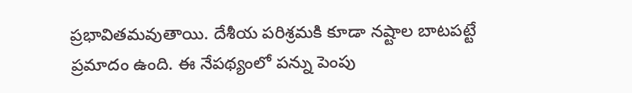ప్రభావితమవుతాయి. దేశీయ పరిశ్రమకి కూడా నష్టాల బాటపట్టే ప్రమాదం ఉంది. ఈ నేపథ్యంలో పన్ను పెంపు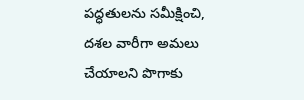పద్ధతులను సమీక్షించి, దశల వారీగా అమలు చేయాలని పొగాకు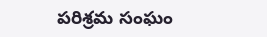పరిశ్రమ సంఘం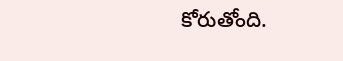కోరుతోంది.